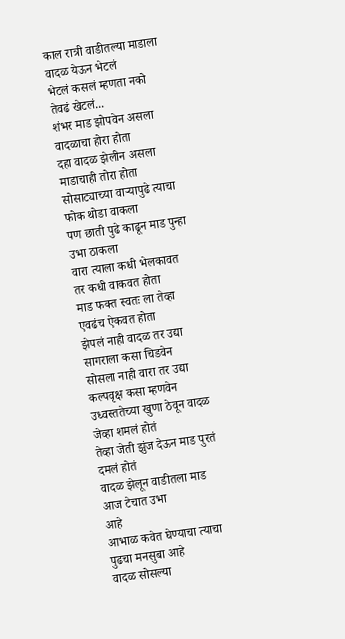काल रात्री वाडीतल्या माडाला वादळ येऊन भेटलं
भेटलं कसलं म्हणता नको तेवढं खेटलं...
शंभर माड झोपवेन असला वादळाचा होरा होता
दहा वादळ झेलीन असला माडाचाही तोरा होता
सोसाट्याच्या वाऱ्यापुढे त्याचा फोक थोडा वाकला
पण छाती पुढे काढून माड पुन्हा उभा ठाकला
वारा त्याला कधी भेलकावत तर कधी वाकवत होता
माड फक्त स्वतः ला तेव्हा एवढंच ऐकवत होता
झेपलं नाही वादळ तर उद्या सागराला कसा चिडवेन
सोसला नाही वारा तर उद्या कल्पवृक्ष कसा म्हणवेन
उध्वस्ततेच्या खुणा ठेवून वादळ जेव्हा शमलं होतं
तेव्हा जेती झुंज देऊन माड पुरतं दमलं होतं
वादळ झेलून वाडीतला माड आज टेचात उभा
आहे
आभाळ कवेत घेण्याचा त्याचा पुढचा मनसुबा आहे
वादळ सोसल्या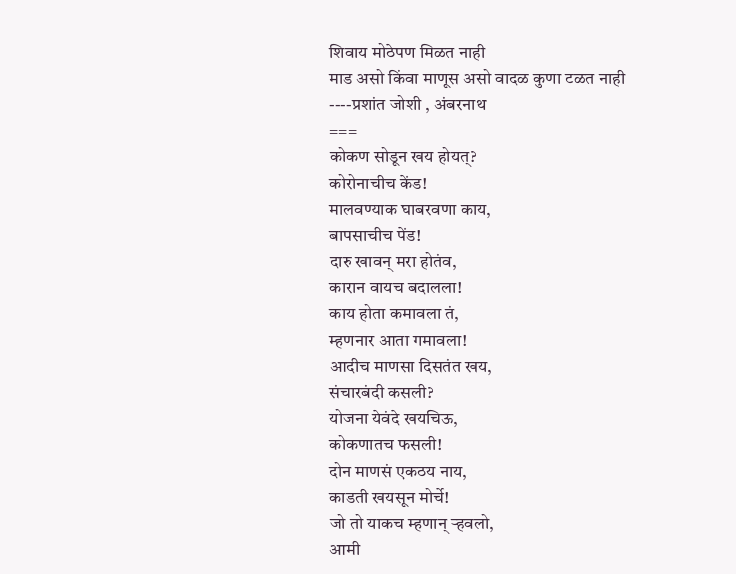शिवाय मोठेपण मिळत नाही
माड असो किंवा माणूस असो वादळ कुणा टळत नाही
----प्रशांत जोशी , अंबरनाथ
===
कोकण सोडून खय होयत्?
कोरोनाचीच केंड!
मालवण्याक घाबरवणा काय,
बापसाचीच पेंड!
दारु खावन् मरा होतंव,
कारान वायच बदालला!
काय होता कमावला तं,
म्हणनार आता गमावला!
आदीच माणसा दिसतंत खय,
संचारबंदी कसली?
योजना येवंदे खयचिऊ,
कोकणातच फसली!
दोन माणसं एकठय नाय,
काडती खयसून मोर्चे!
जो तो याकच म्हणान् ऱ्हवलो,
आमी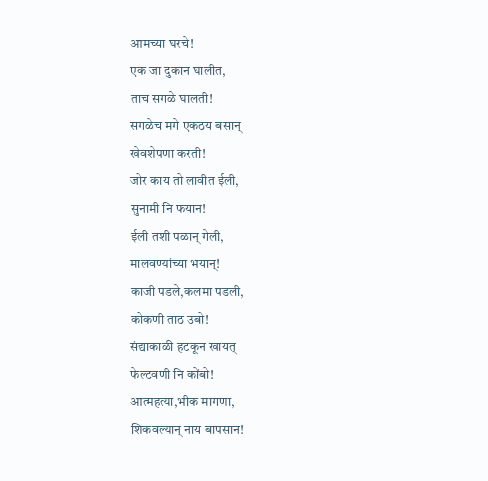आमच्या घरचे!
एक जा दुकान घालीत,
ताच सगळे घालती!
सगळेच मगे एकठय बसान्
खेवशेपणा करती!
जोर काय तो लावीत ईली,
सुनामी नि फयान!
ईली तशी पळान् गेली,
मालवण्यांच्या भयान्!
काजी पडले,कलमा पडली,
कोकणी ताठ उबो!
संद्याकाळी हटकून खायत्
फेल्टवणी नि कोंबो!
आत्महत्या,भीक मागणा,
शिकवल्यान् नाय बापसान!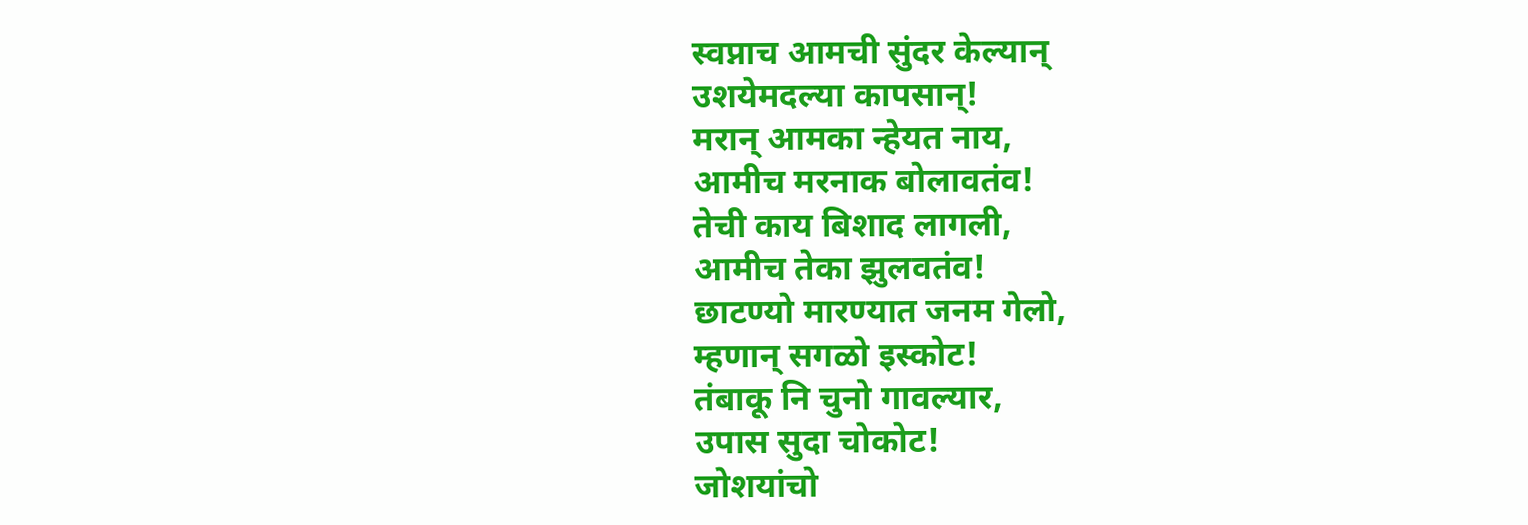स्वप्नाच आमची सुंदर केल्यान्
उशयेमदल्या कापसान्!
मरान् आमका न्हेयत नाय,
आमीच मरनाक बोलावतंव!
तेची काय बिशाद लागली,
आमीच तेका झुलवतंव!
छाटण्यो मारण्यात जनम गेलो,
म्हणान् सगळो इस्कोट!
तंबाकू नि चुनो गावल्यार,
उपास सुदा चोकोट!
जोशयांचो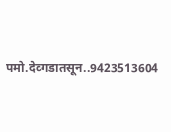पमो.देव्गडातसून..9423513604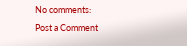No comments:
Post a Comment